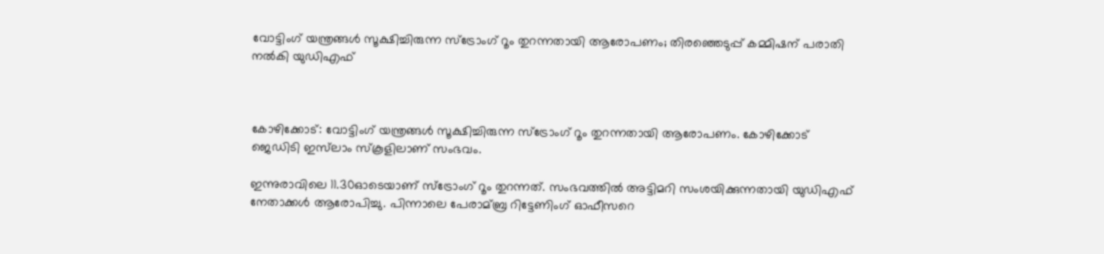വോട്ടിംഗ് യന്ത്രങ്ങള്‍ സൂക്ഷിച്ചിരുന്ന സ്‌ട്രോംഗ് റൂം തുറന്നതായി ആരോപണം; തിരഞ്ഞെടുപ്പ് കമ്മിഷന് പരാതി നല്‍കി യുഡിഎഫ്



കോഴിക്കോട്: വോട്ടിംഗ് യന്ത്രങ്ങള്‍ സൂക്ഷിച്ചിരുന്ന സ്‌ട്രോംഗ് റൂം തുറന്നതായി ആരോപണം. കോഴിക്കോട് ജെഡിടി ഇസ്‌ലാം സ്‌കൂളിലാണ് സംഭവം.

ഇന്നുരാവിലെ 11.30ഓടെയാണ് സ്‌ട്രോംഗ് റൂം തുറന്നത്. സംഭവത്തില്‍ അട്ടിമറി സംശയിക്കുന്നതായി യുഡിഎഫ് നേതാക്കള്‍ ആരോപിച്ചു. പിന്നാലെ പേരാമ്ബ്ര റിട്ടേണിംഗ് ഓഫീസറെ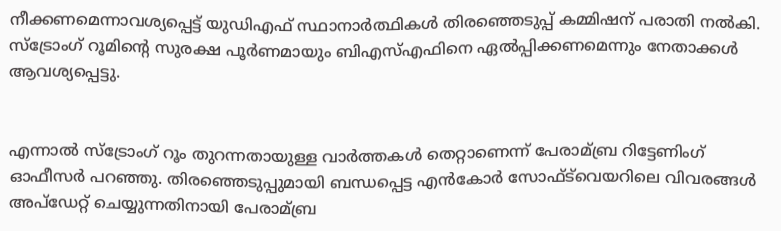നീക്കണമെന്നാവശ്യപ്പെട്ട് യുഡിഎഫ് സ്ഥാനാർത്ഥികള്‍ തിരഞ്ഞെടുപ്പ് കമ്മിഷന് പരാതി നല്‍കി. സ്‌ട്രോംഗ് റൂമിന്റെ സുരക്ഷ പൂർണമായും ബിഎസ്‌എഫിനെ ഏല്‍പ്പിക്കണമെന്നും നേതാക്കള്‍ ആവശ്യപ്പെട്ടു.


എന്നാല്‍ സ്‌ട്രോംഗ് റൂം തുറന്നതായുള്ള വാർത്തകള്‍ തെറ്റാണെന്ന് പേരാമ്ബ്ര റിട്ടേണിംഗ് ഓഫീസർ പറഞ്ഞു. തിരഞ്ഞെടുപ്പുമായി ബന്ധപ്പെട്ട എൻകോർ സോഫ്‌ട്‌വെയറിലെ വിവരങ്ങള്‍ അപ്‌ഡേറ്റ് ചെയ്യുന്നതിനായി പേരാമ്ബ്ര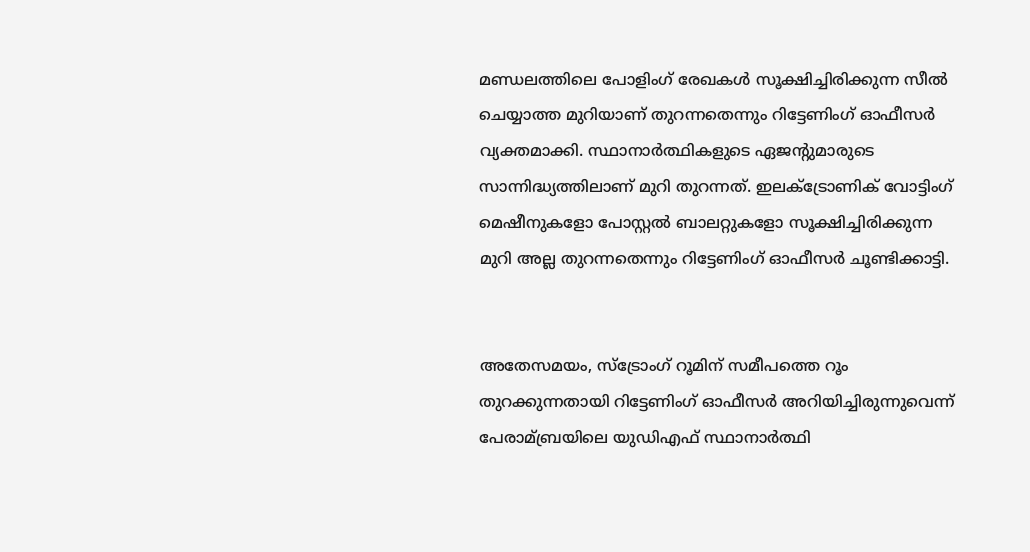മണ്ഡലത്തിലെ പോളിംഗ് രേഖകള്‍ സൂക്ഷിച്ചിരിക്കുന്ന സീല്‍ ചെയ്യാത്ത മുറിയാണ് തുറന്നതെന്നും റിട്ടേണിംഗ് ഓഫീസർ വ്യക്തമാക്കി. സ്ഥാനാ‌ർത്ഥികളുടെ ഏജന്റുമാരുടെ സാന്നിദ്ധ്യത്തിലാണ് മുറി തുറന്നത്. ഇലക്‌ട്രോണിക് വോട്ടിംഗ് മെഷീനുകളോ പോസ്റ്റല്‍ ബാലറ്റുകളോ സൂക്ഷിച്ചിരിക്കുന്ന മുറി അല്ല തുറന്നതെന്നും റിട്ടേണിംഗ് ഓഫീസർ ചൂണ്ടിക്കാട്ടി.


അതേസമയം, സ്‌ട്രോംഗ് റൂമിന് സമീപത്തെ റൂം തുറക്കുന്നതായി റിട്ടേണിംഗ് ഓഫീസർ അറിയിച്ചിരുന്നുവെന്ന് പേരാമ്ബ്രയിലെ യുഡിഎഫ് സ്ഥാനാർത്ഥി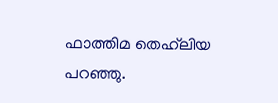ഫാത്തിമ തെഹ്‌ലിയ പറഞ്ഞു.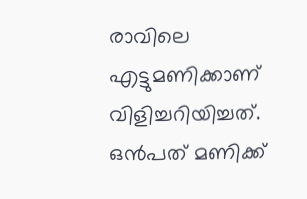രാവിലെ എട്ടുമണിക്കാണ് വിളിച്ചറിയിച്ചത്. ഒൻപത് മണിക്ക്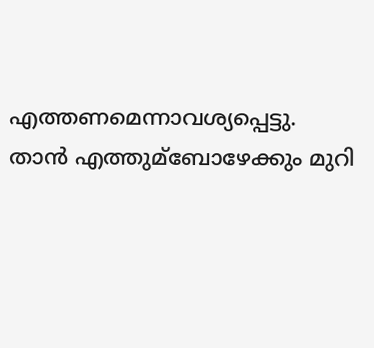എത്തണമെന്നാവശ്യപ്പെട്ടു. താൻ എത്തുമ്ബോഴേക്കും മുറി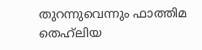തുറന്നുവെന്നും ഫാത്തിമ തെഹ്‌ലിയ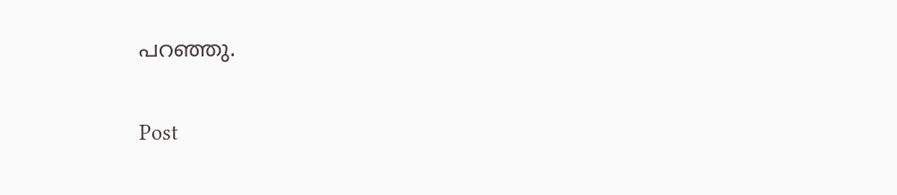പറഞ്ഞു.

Post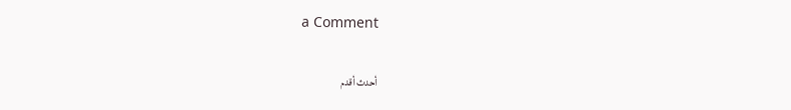a Comment

أحدث أقدم